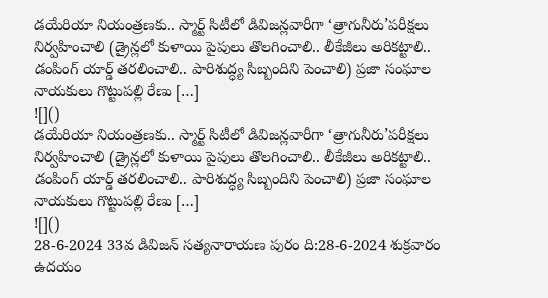డయేరియా నియంత్రణకు.. స్మార్ట్ సిటీలో డివిజన్లవారీగా ‘త్రాగునీరు’పరీక్షలు నిర్వహించాలి (డ్రైన్లలో కుళాయి పైపులు తొలగించాలి.. లీకేజీలు అరికట్టాలి.. డంపింగ్ యార్డ్ తరలించాలి.. పారిశుద్ధ్య సిబ్బందిని పెంచాలి) ప్రజా సంఘాల నాయకులు గొట్టుపల్లి రేణు […]
![]()
డయేరియా నియంత్రణకు.. స్మార్ట్ సిటీలో డివిజన్లవారీగా ‘త్రాగునీరు’పరీక్షలు నిర్వహించాలి (డ్రైన్లలో కుళాయి పైపులు తొలగించాలి.. లీకేజీలు అరికట్టాలి.. డంపింగ్ యార్డ్ తరలించాలి.. పారిశుద్ధ్య సిబ్బందిని పెంచాలి) ప్రజా సంఘాల నాయకులు గొట్టుపల్లి రేణు […]
![]()
28-6-2024 33వ డివిజన్ సత్యనారాయణ పురం ది:28-6-2024 శుక్రవారం ఉదయం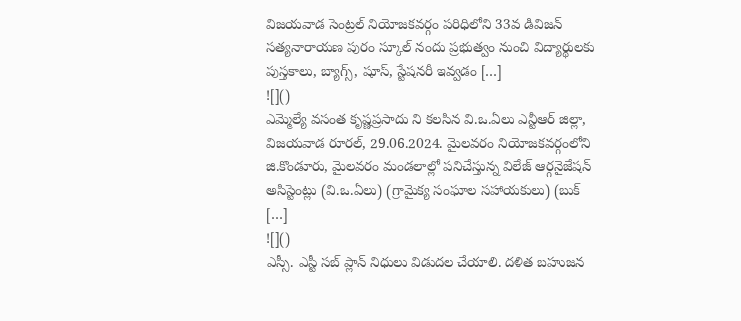విజయవాడ సెంట్రల్ నియోజకవర్గం పరిధిలోని 33వ డివిజన్ సత్యనారాయణ పురం స్కూల్ నందు ప్రభుత్వం నుంచి విద్యార్థులకు పుస్తకాలు, బ్యాగ్స్, షూస్, స్టేషనరీ ఇవ్వడం […]
![]()
ఎమ్మెల్యే వసంత కృష్ణప్రసాదు ని కలసిన వి.ఒ.ఏలు ఎన్టీఆర్ జిల్లా, విజయవాడ రూరల్, 29.06.2024. మైలవరం నియోజకవర్గంలోని జి.కొండూరు, మైలవరం మండలాల్లో పనిచేస్తున్న విలేజ్ ఆర్గనైజేషన్ అసిస్టెంట్లు (వి.ఒ.ఏలు) (గ్రామైక్య సంఘాల సహాయకులు) (బుక్ […]
![]()
ఎస్సీ. ఎస్టీ సబ్ ప్లాన్ నిధులు విడుదల చేయాలి. దళిత బహుజన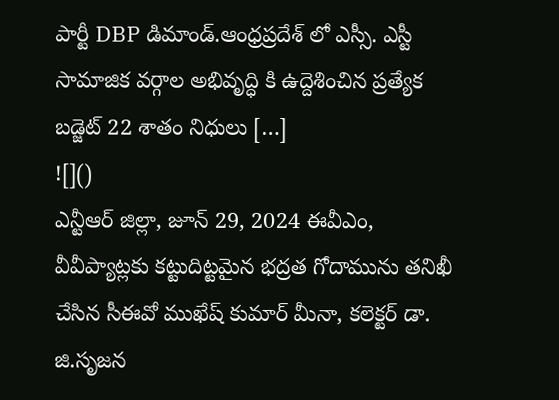పార్టీ DBP డిమాండ్.ఆంధ్రప్రదేశ్ లో ఎస్సీ. ఎస్టీ సామాజిక వర్గాల అభివృద్ధి కి ఉద్దెశించిన ప్రత్యేక బడ్జెట్ 22 శాతం నిధులు […]
![]()
ఎన్టీఆర్ జిల్లా, జూన్ 29, 2024 ఈవీఎం, వీవీప్యాట్లకు కట్టుదిట్టమైన భద్రత గోదామును తనిఖీ చేసిన సీఈవో ముఖేష్ కుమార్ మీనా, కలెక్టర్ డా. జి.సృజన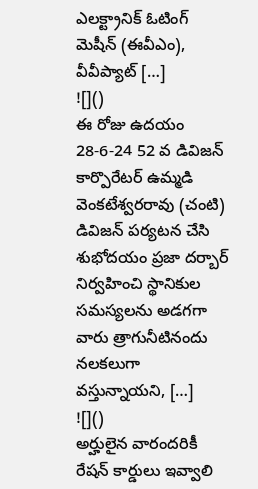ఎలక్ట్రానిక్ ఓటింగ్ మెషీన్ (ఈవీఎం), వీవీప్యాట్ […]
![]()
ఈ రోజు ఉదయం 28-6-24 52 వ డివిజన్ కార్పొరేటర్ ఉమ్మడి వెంకటేశ్వరరావు (చంటి) డివిజన్ పర్యటన చేసి శుభోదయం ప్రజా దర్బార్ నిర్వహించి స్థానికుల సమస్యలను అడగగా వారు త్రాగునీటినందు నలకలుగా వస్తున్నాయని, […]
![]()
అర్హులైన వారందరికీ రేషన్ కార్డులు ఇవ్వాలి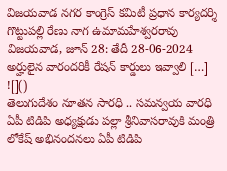విజయవాడ నగర కాంగ్రెస్ కమిటీ ప్రధాన కార్యదర్శి గొట్టుపల్లి రేణు నాగ ఉమామహేశ్వరరావు విజయవాడ, జూన్ 28: తేదీ 28-06-2024 అర్హులైన వారందరికీ రేషన్ కార్డులు ఇవ్వాలి […]
![]()
తెలుగుదేశం నూతన సారధి .. సమన్వయ వారధి ఏపీ టిడిపి అధ్యక్షుడు పల్లా శ్రీనివాసరావుకి మంత్రి లోకేష్ అభినందనలు ఏపీ టిడిపి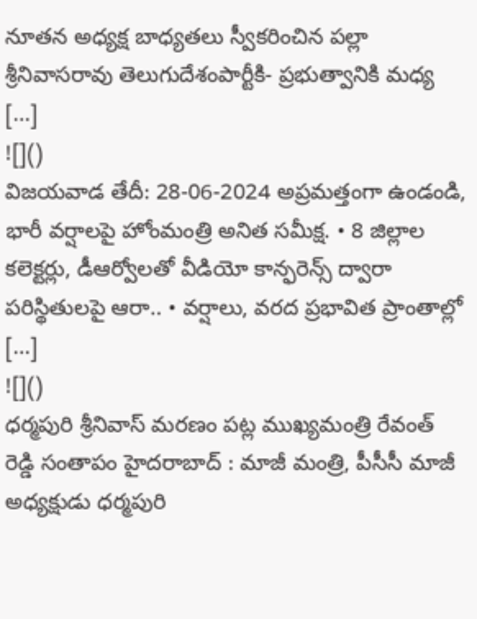నూతన అధ్యక్ష బాధ్యతలు స్వీకరించిన పల్లా శ్రీనివాసరావు తెలుగుదేశంపార్టీకి- ప్రభుత్వానికి మధ్య […]
![]()
విజయవాడ తేదీ: 28-06-2024 అప్రమత్తంగా ఉండండి, భారీ వర్షాలపై హోంమంత్రి అనిత సమీక్ష. • 8 జిల్లాల కలెక్టర్లు, డీఆర్వోలతో వీడియో కాన్ఫరెన్స్ ద్వారా పరిస్థితులపై ఆరా.. • వర్షాలు, వరద ప్రభావిత ప్రాంతాల్లో […]
![]()
ధర్మపురి శ్రీనివాస్ మరణం పట్ల ముఖ్యమంత్రి రేవంత్ రెడ్డి సంతాపం హైదరాబాద్ : మాజీ మంత్రి, పీసీసీ మాజీ అధ్యక్షుడు ధర్మపురి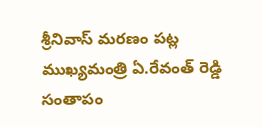శ్రీనివాస్ మరణం పట్ల ముఖ్యమంత్రి ఏ.రేవంత్ రెడ్డి సంతాపం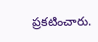ప్రకటించారు.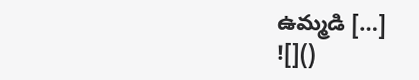ఉమ్మడి […]
![]()